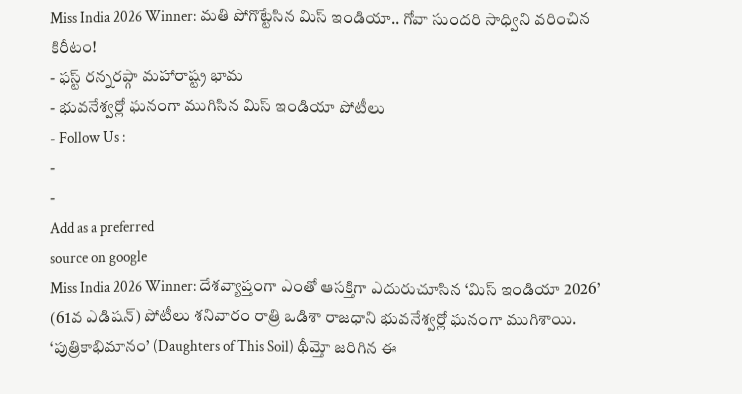Miss India 2026 Winner: మతి పోగొట్టేసిన మిస్ ఇండియా.. గోవా సుందరి సాధ్విని వరించిన కిరీటం!
- ఫస్ట్ రన్నరప్గా మహారాష్ట్ర భామ
- భువనేశ్వర్లో ఘనంగా ముగిసిన మిస్ ఇండియా పోటీలు
- Follow Us :
-
-
Add as a preferred
source on google
Miss India 2026 Winner: దేశవ్యాప్తంగా ఎంతో ఆసక్తిగా ఎదురుచూసిన ‘మిస్ ఇండియా 2026’ (61వ ఎడిషన్) పోటీలు శనివారం రాత్రి ఒడిశా రాజధాని భువనేశ్వర్లో ఘనంగా ముగిశాయి. ‘పుత్రికాభిమానం’ (Daughters of This Soil) థీమ్తో జరిగిన ఈ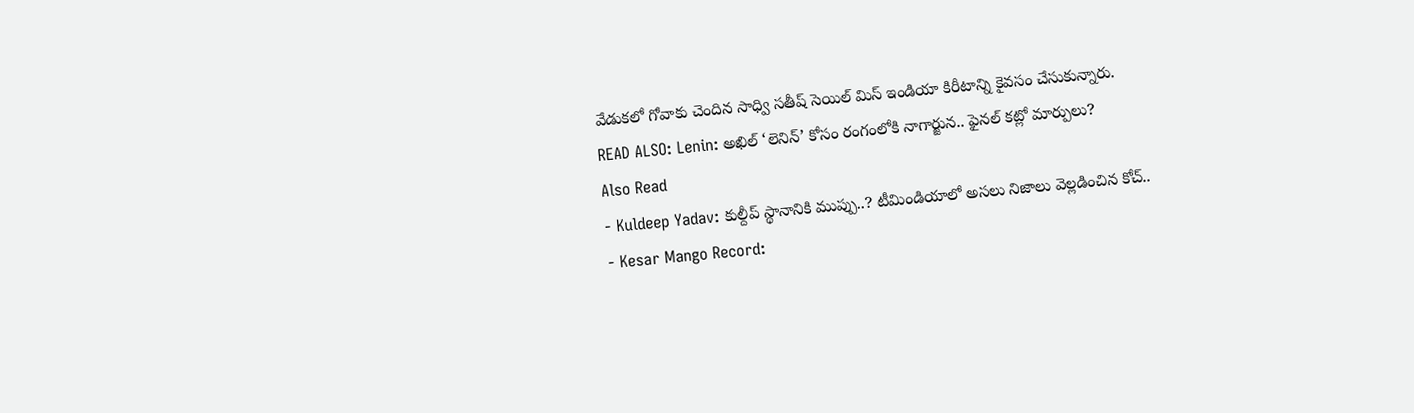వేడుకలో గోవాకు చెందిన సాధ్వి సతీష్ సెయిల్ మిస్ ఇండియా కిరీటాన్ని కైవసం చేసుకున్నారు.
READ ALSO: Lenin: అఖిల్ ‘లెనిన్’ కోసం రంగంలోకి నాగార్జున.. ఫైనల్ కట్లో మార్పులు?
Also Read
- Kuldeep Yadav: కుల్దీప్ స్థానానికి ముప్పు..? టీమిండియాలో అసలు నిజాలు వెల్లడించిన కోచ్..
- Kesar Mango Record: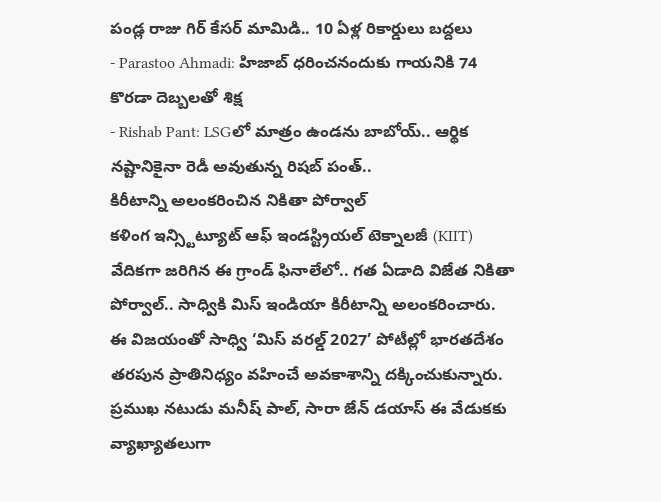పండ్ల రాజు గిర్ కేసర్ మామిడి.. 10 ఏళ్ల రికార్డులు బద్దలు
- Parastoo Ahmadi: హిజాబ్ ధరించనందుకు గాయనికి 74 కొరడా దెబ్బలతో శిక్ష
- Rishab Pant: LSGలో మాత్రం ఉండను బాబోయ్.. ఆర్థిక నష్టానికైనా రెడీ అవుతున్న రిషబ్ పంత్..
కిరీటాన్ని అలంకరించిన నికితా పోర్వాల్
కళింగ ఇన్స్టిట్యూట్ ఆఫ్ ఇండస్ట్రియల్ టెక్నాలజీ (KIIT) వేదికగా జరిగిన ఈ గ్రాండ్ ఫినాలేలో.. గత ఏడాది విజేత నికితా పోర్వాల్.. సాధ్వికి మిస్ ఇండియా కిరీటాన్ని అలంకరించారు. ఈ విజయంతో సాధ్వి ‘మిస్ వరల్డ్ 2027’ పోటీల్లో భారతదేశం తరపున ప్రాతినిధ్యం వహించే అవకాశాన్ని దక్కించుకున్నారు. ప్రముఖ నటుడు మనీష్ పాల్, సారా జేన్ డయాస్ ఈ వేడుకకు వ్యాఖ్యాతలుగా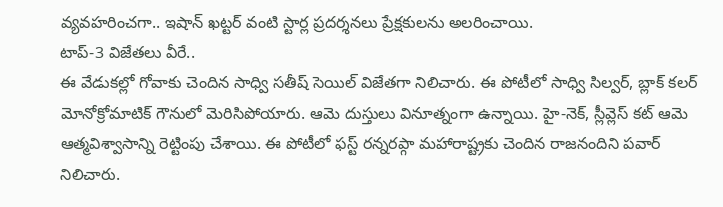వ్యవహరించగా.. ఇషాన్ ఖట్టర్ వంటి స్టార్ల ప్రదర్శనలు ప్రేక్షకులను అలరించాయి.
టాప్-3 విజేతలు వీరే..
ఈ వేడుకల్లో గోవాకు చెందిన సాధ్వి సతీష్ సెయిల్ విజేతగా నిలిచారు. ఈ పోటీలో సాధ్వి సిల్వర్, బ్లాక్ కలర్ మోనోక్రోమాటిక్ గౌనులో మెరిసిపోయారు. ఆమె దుస్తులు వినూత్నంగా ఉన్నాయి. హై-నెక్, స్లీవ్లెస్ కట్ ఆమె ఆత్మవిశ్వాసాన్ని రెట్టింపు చేశాయి. ఈ పోటీలో ఫస్ట్ రన్నరప్గా మహారాష్ట్రకు చెందిన రాజనందిని పవార్ నిలిచారు.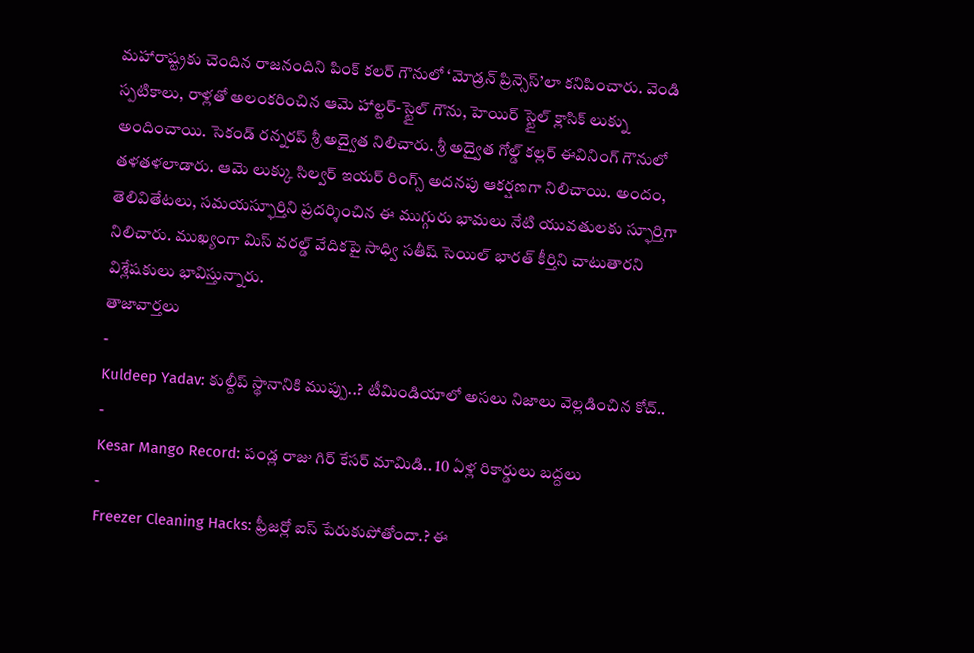మహారాష్ట్రకు చెందిన రాజనందిని పింక్ కలర్ గౌనులో ‘మోడ్రన్ ప్రిన్సెస్’లా కనిపించారు. వెండి స్పటికాలు, రాళ్లతో అలంకరించిన ఆమె హాల్టర్-స్టైల్ గౌను, హెయిర్ స్టైల్ క్లాసిక్ లుక్ను అందించాయి. సెకండ్ రన్నరప్ శ్రీ అద్వైత నిలిచారు. శ్రీ అద్వైత గోల్డ్ కల్లర్ ఈవినింగ్ గౌనులో తళతళలాడారు. ఆమె లుక్కు సిల్వర్ ఇయర్ రింగ్స్ అదనపు ఆకర్షణగా నిలిచాయి. అందం, తెలివితేటలు, సమయస్ఫూర్తిని ప్రదర్శించిన ఈ ముగ్గురు భామలు నేటి యువతులకు స్ఫూర్తిగా నిలిచారు. ముఖ్యంగా మిస్ వరల్డ్ వేదికపై సాధ్వి సతీష్ సెయిల్ భారత్ కీర్తిని చాటుతారని విశ్లేషకులు భావిస్తున్నారు.
తాజావార్తలు
-
Kuldeep Yadav: కుల్దీప్ స్థానానికి ముప్పు..? టీమిండియాలో అసలు నిజాలు వెల్లడించిన కోచ్..
-
Kesar Mango Record: పండ్ల రాజు గిర్ కేసర్ మామిడి.. 10 ఏళ్ల రికార్డులు బద్దలు
-
Freezer Cleaning Hacks: ఫ్రీజర్లో ఐస్ పేరుకుపోతోందా.? ఈ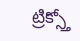ట్రిక్స్తో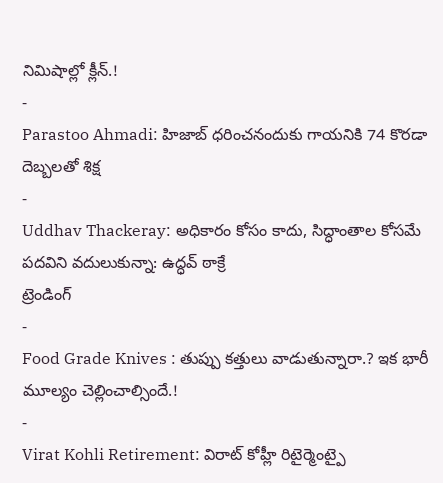నిమిషాల్లో క్లీన్.!
-
Parastoo Ahmadi: హిజాబ్ ధరించనందుకు గాయనికి 74 కొరడా దెబ్బలతో శిక్ష
-
Uddhav Thackeray: అధికారం కోసం కాదు, సిద్ధాంతాల కోసమే పదవిని వదులుకున్నా: ఉద్ధవ్ ఠాక్రే
ట్రెండింగ్
-
Food Grade Knives : తుప్పు కత్తులు వాడుతున్నారా.? ఇక భారీ మూల్యం చెల్లించాల్సిందే.!
-
Virat Kohli Retirement: విరాట్ కోహ్లీ రిటైర్మెంట్పై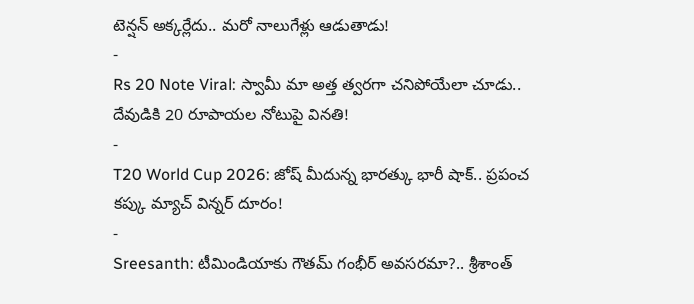టెన్షన్ అక్కర్లేదు.. మరో నాలుగేళ్లు ఆడుతాడు!
-
Rs 20 Note Viral: స్వామీ మా అత్త త్వరగా చనిపోయేలా చూడు.. దేవుడికి 20 రూపాయల నోటుపై వినతి!
-
T20 World Cup 2026: జోష్ మీదున్న భారత్కు భారీ షాక్.. ప్రపంచ కప్కు మ్యాచ్ విన్నర్ దూరం!
-
Sreesanth: టీమిండియాకు గౌతమ్ గంభీర్ అవసరమా?.. శ్రీశాంత్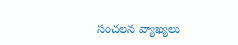సంచలన వ్యాఖ్యలు